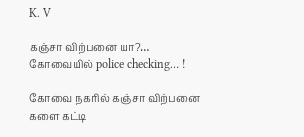K. V

கஞ்சா விற்பனை யா?… கோவையில் police checking… !

கோவை நகரில் கஞ்சா விற்பனை களை கட்டி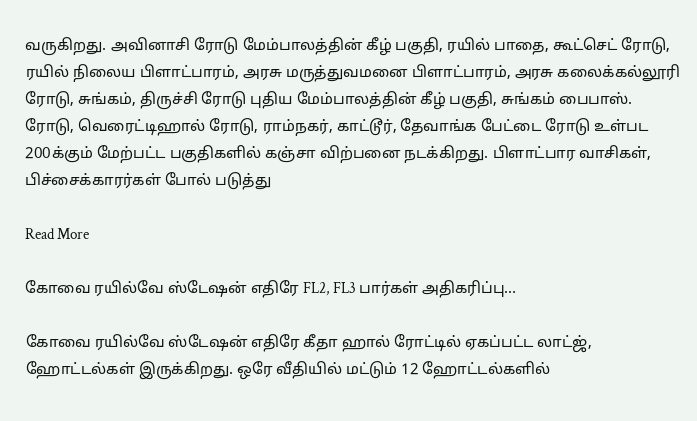வருகிறது. அவினாசி ரோடு மேம்பாலத்தின் கீழ் பகுதி, ரயில் பாதை, கூட்செட் ரோடு, ரயில் நிலைய பிளாட்பாரம், அரசு மருத்துவமனை பிளாட்பாரம், அரசு கலைக்கல்லூரி ரோடு, சுங்கம், திருச்சி ரோடு புதிய மேம்பாலத்தின் கீழ் பகுதி, சுங்கம் பைபாஸ். ரோடு, வெரைட்டிஹால் ரோடு, ராம்நகர், காட்டூர், தேவாங்க பேட்டை ரோடு உள்பட 200க்கும் மேற்பட்ட பகுதிகளில் கஞ்சா விற்பனை நடக்கிறது. பிளாட்பார வாசிகள், பிச்சைக்காரர்கள் போல் படுத்து

Read More

கோவை ரயில்வே ஸ்டேஷன் எதிரே FL2, FL3 பார்கள் அதிகரிப்பு…

கோவை ரயில்வே ஸ்டேஷன் எதிரே கீதா ஹால் ரோட்டில் ஏகப்பட்ட லாட்ஜ், ஹோட்டல்கள் இருக்கிறது. ஒரே வீதியில் மட்டும் 12 ஹோட்டல்களில்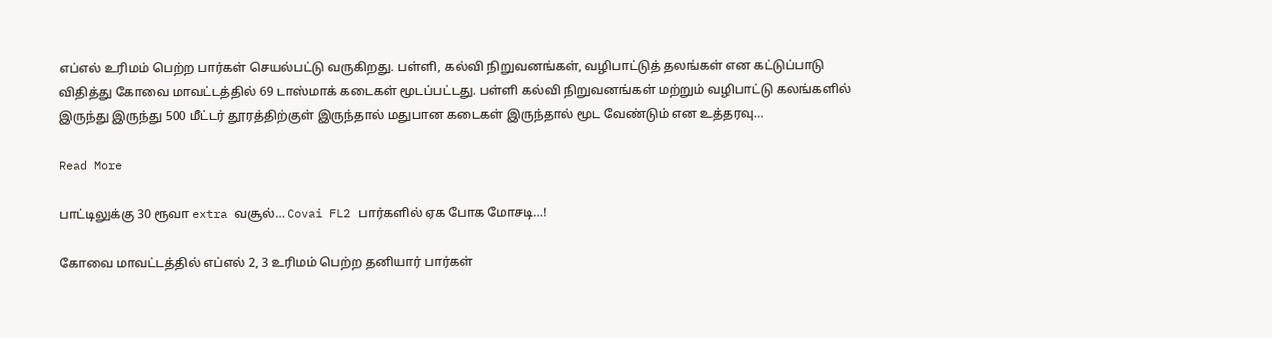எப்எல் உரிமம் பெற்ற பார்கள் செயல்பட்டு வருகிறது. பள்ளி, கல்வி நிறுவனங்கள், வழிபாட்டுத் தலங்கள் என கட்டுப்பாடு விதித்து கோவை மாவட்டத்தில் 69 டாஸ்மாக் கடைகள் மூடப்பட்டது. பள்ளி கல்வி நிறுவனங்கள் மற்றும் வழிபாட்டு கலங்களில் இருந்து இருந்து 500 மீட்டர் தூரத்திற்குள் இருந்தால் மதுபான கடைகள் இருந்தால் மூட வேண்டும் என உத்தரவு…

Read More

பாட்டிலுக்கு 30 ரூவா extra வசூல்… Covai FL2 பார்களில் ஏக போக மோசடி…!

கோவை மாவட்டத்தில் எப்எல் 2, 3 உரிமம் பெற்ற தனியார் பார்கள்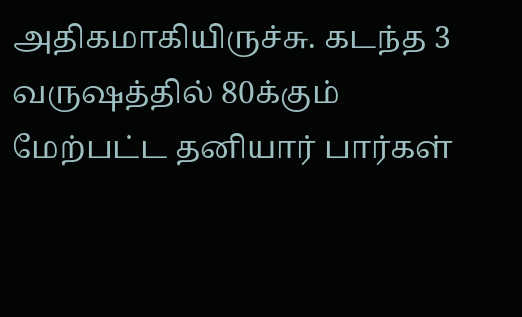அதிகமாகியிருச்சு. கடந்த 3 வருஷத்தில் 80க்கும் மேற்பட்ட தனியார் பார்கள்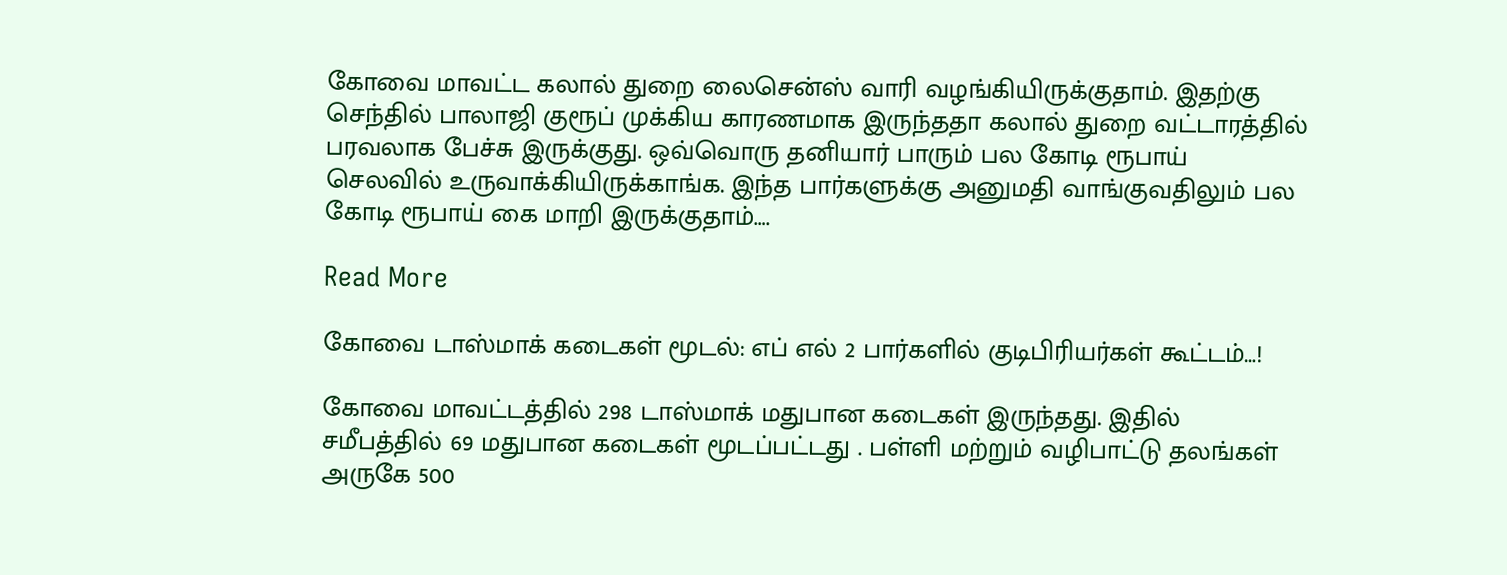கோவை மாவட்ட கலால் துறை லைசென்ஸ் வாரி வழங்கியிருக்குதாம். இதற்கு செந்தில் பாலாஜி குரூப் முக்கிய காரணமாக இருந்ததா கலால் துறை வட்டாரத்தில் பரவலாக பேச்சு இருக்குது. ஒவ்வொரு தனியார் பாரும் பல கோடி ரூபாய் செலவில் உருவாக்கியிருக்காங்க. இந்த பார்களுக்கு அனுமதி வாங்குவதிலும் பல கோடி ரூபாய் கை மாறி இருக்குதாம்….

Read More

கோவை டாஸ்மாக் கடைகள் மூடல்: எப் எல் 2 பார்களில் குடிபிரியர்கள் கூட்டம்…!

கோவை மாவட்டத்தில் 298 டாஸ்மாக் மதுபான கடைகள் இருந்தது. இதில் சமீபத்தில் 69 மதுபான கடைகள் மூடப்பட்டது . பள்ளி மற்றும் வழிபாட்டு தலங்கள் அருகே 500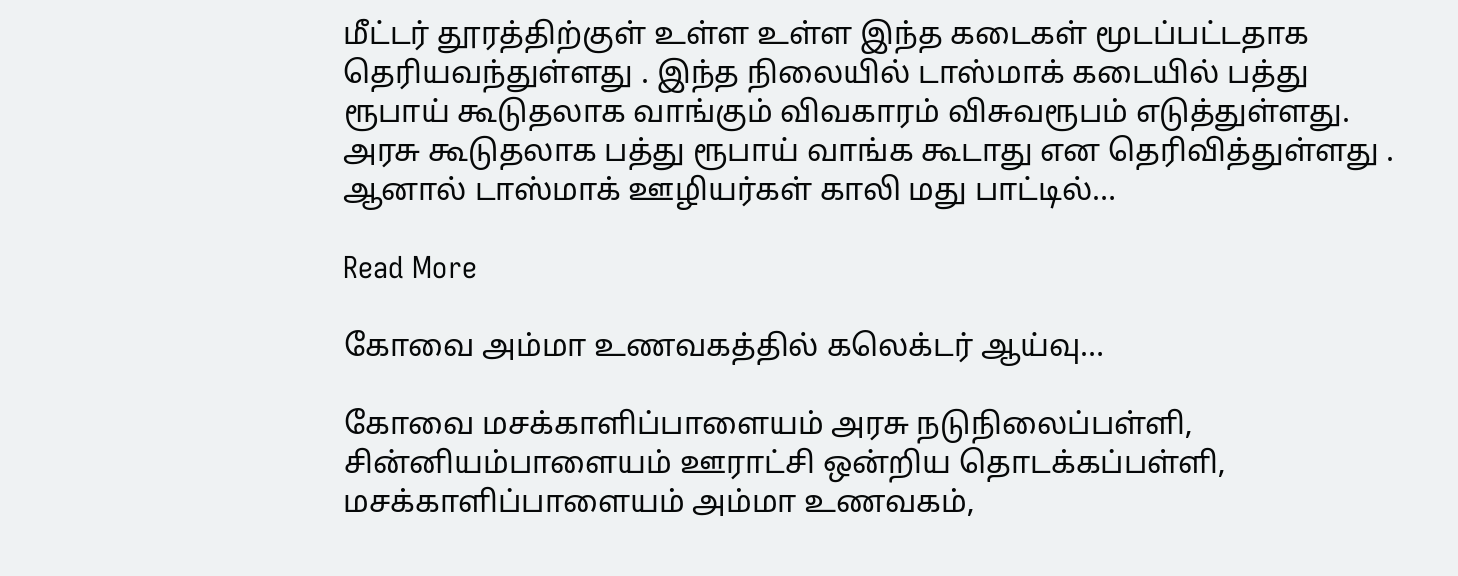மீட்டர் தூரத்திற்குள் உள்ள உள்ள இந்த கடைகள் மூடப்பட்டதாக தெரியவந்துள்ளது . இந்த நிலையில் டாஸ்மாக் கடையில் பத்து ரூபாய் கூடுதலாக வாங்கும் விவகாரம் விசுவரூபம் எடுத்துள்ளது. அரசு கூடுதலாக பத்து ரூபாய் வாங்க கூடாது என தெரிவித்துள்ளது . ஆனால் டாஸ்மாக் ஊழியர்கள் காலி மது பாட்டில்…

Read More

கோவை அம்மா உணவகத்தில் கலெக்டர் ஆய்வு…

கோவை மசக்காளிப்பாளையம் அரசு நடுநிலைப்பள்ளி, சின்னியம்பாளையம் ஊராட்சி ஒன்றிய தொடக்கப்பள்ளி, மசக்காளிப்பாளையம் அம்மா உணவகம்,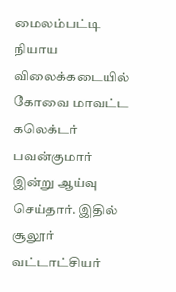மைலம்பட்டி நியாய விலைக்கடையில் கோவை மாவட்ட கலெக்டர் பவன்குமார் இன்று ஆய்வு செய்தார். இதில் சூலூர் வட்டாட்சியர்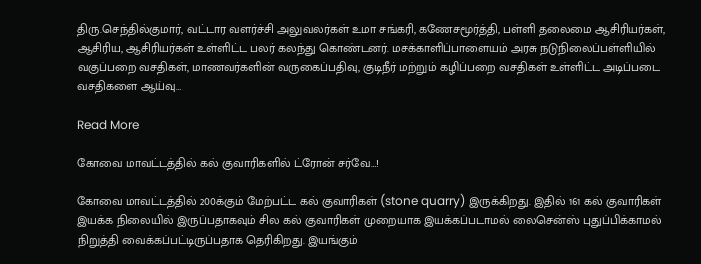திரு.செந்தில்குமார், வட்டார வளர்ச்சி அலுவலர்கள் உமா சங்கரி, கணேசமூர்த்தி, பள்ளி தலைமை ஆசிரியர்கள், ஆசிரிய, ஆசிரியர்கள் உள்ளிட்ட பலர் கலந்து கொண்டனர். மசக்காளிப்பாளையம் அரசு நடுநிலைப்பள்ளியில் வகுப்பறை வசதிகள், மாணவர்களின் வருகைப்பதிவு, குடிநீர் மற்றும் கழிப்பறை வசதிகள் உள்ளிட்ட அடிப்படை வசதிகளை ஆய்வு…

Read More

கோவை மாவட்டத்தில் கல் குவாரிகளில் ட்ரோன் சர்வே…!

கோவை மாவட்டத்தில் 200க்கும் மேற்பட்ட கல் குவாரிகள் (stone quarry) இருக்கிறது. இதில் 161 கல் குவாரிகள் இயக்க நிலையில் இருப்பதாகவும் சில கல் குவாரிகள் முறையாக இயக்கப்படாமல் லைசென்ஸ் புதுப்பிக்காமல் நிறுத்தி வைக்கப்பட்டிருப்பதாக தெரிகிறது. இயங்கும்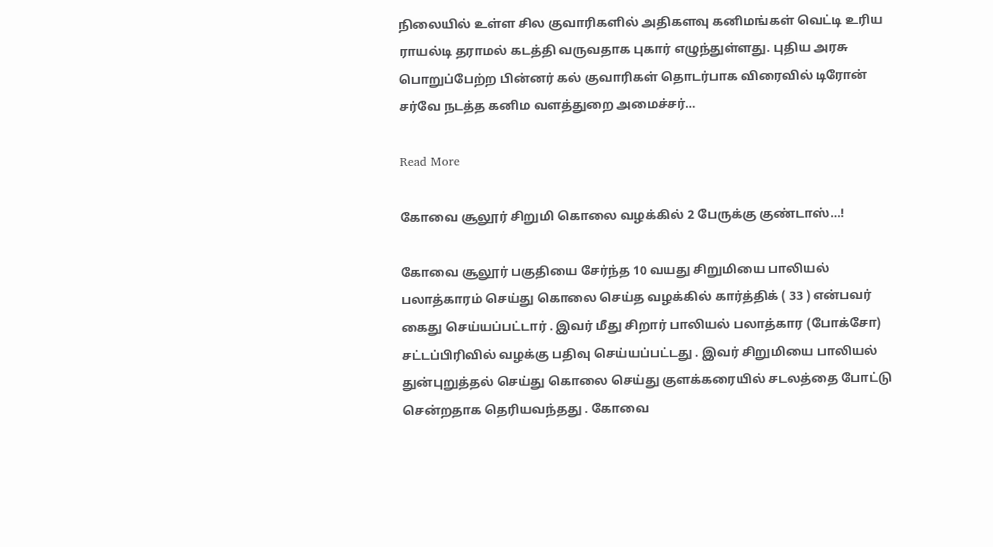நிலையில் உள்ள சில குவாரிகளில் அதிகளவு கனிமங்கள் வெட்டி உரிய ராயல்டி தராமல் கடத்தி வருவதாக புகார் எழுந்துள்ளது. புதிய அரசு பொறுப்பேற்ற பின்னர் கல் குவாரிகள் தொடர்பாக விரைவில் டிரோன் சர்வே நடத்த கனிம வளத்துறை அமைச்சர்…

Read More

கோவை சூலூர் சிறுமி கொலை வழக்கில் 2 பேருக்கு குண்டாஸ்…!

கோவை சூலூர் பகுதியை சேர்ந்த 10 வயது சிறுமியை பாலியல் பலாத்காரம் செய்து கொலை செய்த வழக்கில் கார்த்திக் ( 33 ) என்பவர் கைது செய்யப்பட்டார் . இவர் மீது சிறார் பாலியல் பலாத்கார (போக்சோ) சட்டப்பிரிவில் வழக்கு பதிவு செய்யப்பட்டது . இவர் சிறுமியை பாலியல் துன்புறுத்தல் செய்து கொலை செய்து குளக்கரையில் சடலத்தை போட்டு சென்றதாக தெரியவந்தது . கோவை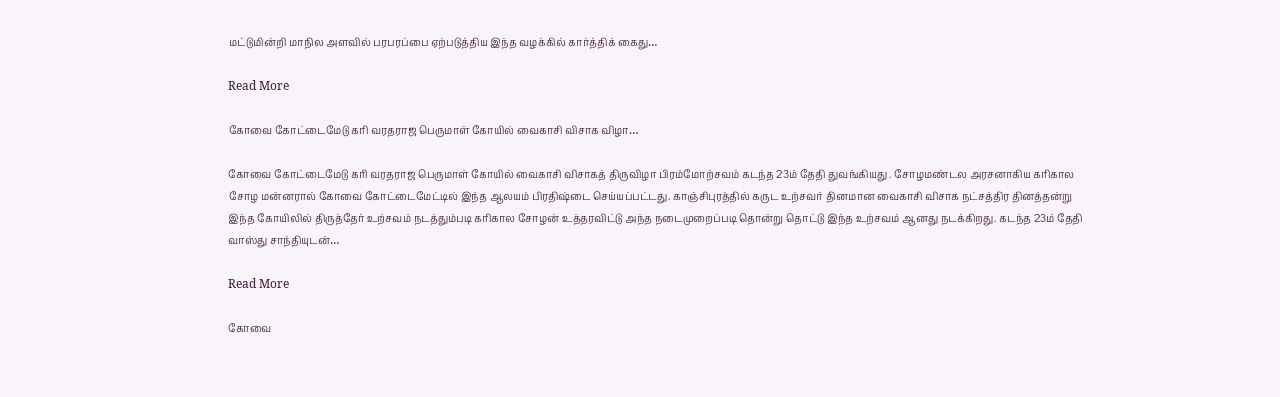மட்டுமின்றி மாநில அளவில் பரபரப்பை ஏற்படுத்திய இந்த வழக்கில் கார்த்திக் கைது…

Read More

கோவை கோட்டைமேடு கரி வரதராஜ பெருமாள் கோயில் வைகாசி விசாக விழா…

கோவை கோட்டைமேடு கரி வரதராஜ பெருமாள் கோயில் வைகாசி விசாகத் திருவிழா பிரம்மோற்சவம் கடந்த 23ம் தேதி துவங்கியது . சோழமண்டல அரசனாகிய கரிகால சோழ மன்னரால் கோவை கோட்டைமேட்டில் இந்த ஆலயம் பிரதிஷ்டை செய்யப்பட்டது. காஞ்சிபுரத்தில் கருட உற்சவர் தினமான வைகாசி விசாக நட்சத்திர தினத்தன்று இந்த கோயிலில் திருத்தேர் உற்சவம் நடத்தும்படி கரிகால சோழன் உத்தரவிட்டு அந்த நடைமுறைப்படி தொன்று தொட்டு இந்த உற்சவம் ஆனது நடக்கிறது. கடந்த 23ம் தேதி வாஸ்து சாந்தியுடன்…

Read More

கோவை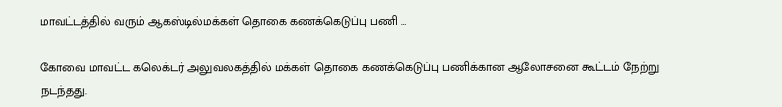மாவட்டத்தில் வரும் ஆகஸ்டில்மக்கள் தொகை கணக்கெடுப்பு பணி …

கோவை மாவட்ட கலெக்டர் அலுவலகத்தில் மக்கள் தொகை கணக்கெடுப்பு பணிக்கான ஆலோசனை கூட்டம் நேற்று நடந்தது.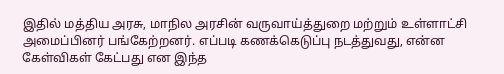இதில் மத்திய அரசு, மாநில அரசின் வருவாய்த்துறை மற்றும் உள்ளாட்சி அமைப்பினர் பங்கேற்றனர். எப்படி கணக்கெடுப்பு நடத்துவது, என்ன கேள்விகள் கேட்பது என இந்த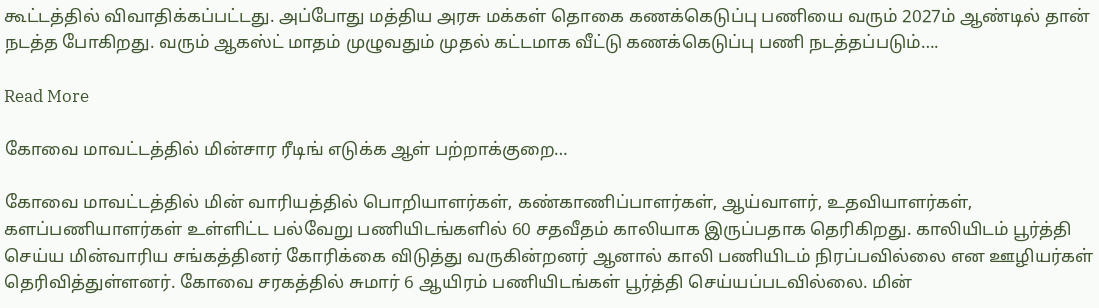கூட்டத்தில் விவாதிக்கப்பட்டது. அப்போது மத்திய அரசு மக்கள் தொகை கணக்கெடுப்பு பணியை வரும் 2027ம் ஆண்டில் தான் நடத்த போகிறது. வரும் ஆகஸ்ட் மாதம் முழுவதும் முதல் கட்டமாக வீட்டு கணக்கெடுப்பு பணி நடத்தப்படும்….

Read More

கோவை மாவட்டத்தில் மின்சார ரீடிங் எடுக்க ஆள் பற்றாக்குறை…

கோவை மாவட்டத்தில் மின் வாரியத்தில் பொறியாளர்கள், கண்காணிப்பாளர்கள், ஆய்வாளர், உதவியாளர்கள், களப்பணியாளர்கள் உள்ளிட்ட பல்வேறு பணியிடங்களில் 60 சதவீதம் காலியாக இருப்பதாக தெரிகிறது. காலியிடம் பூர்த்தி செய்ய மின்வாரிய சங்கத்தினர் கோரிக்கை விடுத்து வருகின்றனர் ஆனால் காலி பணியிடம் நிரப்பவில்லை என ஊழியர்கள் தெரிவித்துள்ளனர். கோவை சரகத்தில் சுமார் 6 ஆயிரம் பணியிடங்கள் பூர்த்தி செய்யப்படவில்லை. மின்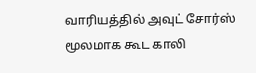வாரியத்தில் அவுட் சோர்ஸ் மூலமாக கூட காலி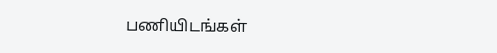பணியிடங்கள்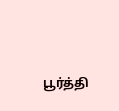பூர்த்தி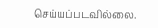செய்யப்படவில்லை.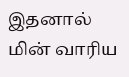இதனால் மின் வாரிய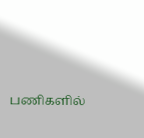பணிகளில்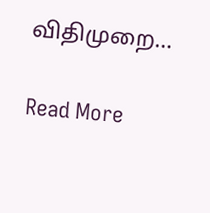விதிமுறை…

Read More